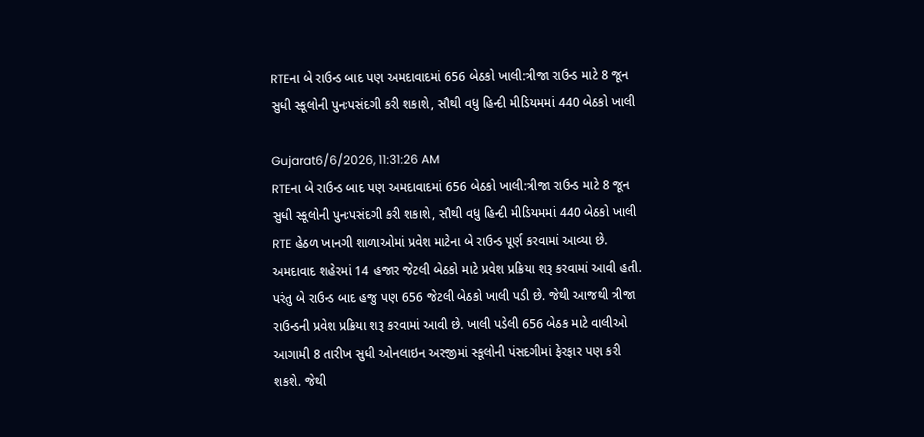RTEના બે રાઉન્ડ બાદ પણ અમદાવાદમાં 656 બેઠકો ખાલી:ત્રીજા રાઉન્ડ માટે 8 જૂન સુધી સ્કૂલોની પુનઃપસંદગી કરી શકાશે, સૌથી વધુ હિન્દી મીડિયમમાં 440 બેઠકો ખાલી

Gujarat6/6/2026, 11:31:26 AM
RTEના બે રાઉન્ડ બાદ પણ અમદાવાદમાં 656 બેઠકો ખાલી:ત્રીજા રાઉન્ડ માટે 8 જૂન સુધી સ્કૂલોની પુનઃપસંદગી કરી શકાશે, સૌથી વધુ હિન્દી મીડિયમમાં 440 બેઠકો ખાલી
RTE હેઠળ ખાનગી શાળાઓમાં પ્રવેશ માટેના બે રાઉન્ડ પૂર્ણ કરવામાં આવ્યા છે. અમદાવાદ શહેરમાં 14 હજાર જેટલી બેઠકો માટે પ્રવેશ પ્રક્રિયા શરૂ કરવામાં આવી હતી. પરંતુ બે રાઉન્ડ બાદ હજુ પણ 656 જેટલી બેઠકો ખાલી પડી છે. જેથી આજથી ત્રીજા રાઉન્ડની પ્રવેશ પ્રક્રિયા શરૂ કરવામાં આવી છે. ખાલી પડેલી 656 બેઠક માટે વાલીઓ આગામી 8 તારીખ સુધી ઓનલાઇન અરજીમાં સ્કૂલોની પંસદગીમાં ફેરફાર પણ કરી શકશે. જેથી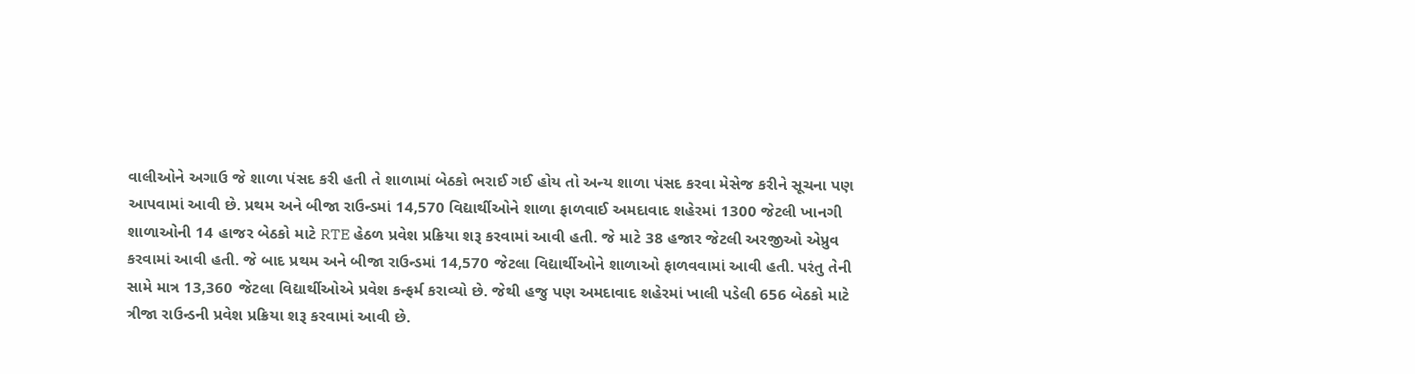વાલીઓને અગાઉ જે શાળા પંસદ કરી હતી તે શાળામાં બેઠકો ભરાઈ ગઈ હોય તો અન્ય શાળા પંસદ કરવા મેસેજ કરીને સૂચના પણ આપવામાં આવી છે. પ્રથમ અને બીજા રાઉન્ડમાં 14,570 વિદ્યાર્થીઓને શાળા ફાળવાઈ અમદાવાદ શહેરમાં 1300 જેટલી ખાનગી શાળાઓની 14 હાજર બેઠકો માટે RTE હેઠળ પ્રવેશ પ્રક્રિયા શરૂ કરવામાં આવી હતી. જે માટે 38 હજાર જેટલી અરજીઓ એપ્રુવ કરવામાં આવી હતી. જે બાદ પ્રથમ અને બીજા રાઉન્ડમાં 14,570 જેટલા વિદ્યાર્થીઓને શાળાઓ ફાળવવામાં આવી હતી. પરંતુ તેની સામે માત્ર 13,360 જેટલા વિદ્યાર્થીઓએ પ્રવેશ કન્ફર્મ કરાવ્યો છે. જેથી હજુ પણ અમદાવાદ શહેરમાં ખાલી પડેલી 656 બેઠકો માટે ત્રીજા રાઉન્ડની પ્રવેશ પ્રક્રિયા શરૂ કરવામાં આવી છે.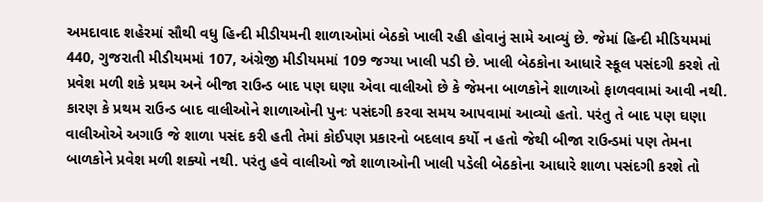અમદાવાદ શહેરમાં સૌથી વધુ હિન્દી મીડીયમની શાળાઓમાં બેઠકો ખાલી રહી હોવાનું સામે આવ્યું છે. જેમાં હિન્દી મીડિયમમાં 440, ગુજરાતી મીડીયમમાં 107, અંગ્રેજી મીડીયમમાં 109 જગ્યા ખાલી પડી છે. ખાલી બેઠકોના આધારે સ્કૂલ પસંદગી કરશે તો પ્રવેશ મળી શકે પ્રથમ અને બીજા રાઉન્ડ બાદ પણ ઘણા એવા વાલીઓ છે કે જેમના બાળકોને શાળાઓ ફાળવવામાં આવી નથી. કારણ કે પ્રથમ રાઉન્ડ બાદ વાલીઓને શાળાઓની પુનઃ પસંદગી કરવા સમય આપવામાં આવ્યો હતો. પરંતુ તે બાદ પણ ઘણા વાલીઓએ અગાઉ જે શાળા પસંદ કરી હતી તેમાં કોઈપણ પ્રકારનો બદલાવ કર્યો ન હતો જેથી બીજા રાઉન્ડમાં પણ તેમના બાળકોને પ્રવેશ મળી શક્યો નથી. પરંતુ હવે વાલીઓ જો શાળાઓની ખાલી પડેલી બેઠકોના આધારે શાળા પસંદગી કરશે તો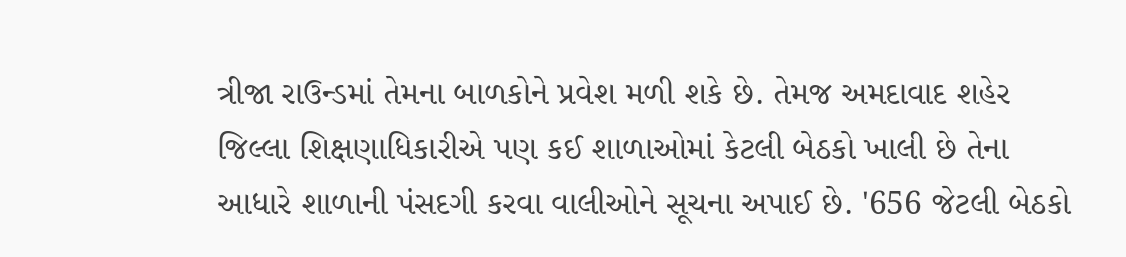ત્રીજા રાઉન્ડમાં તેમના બાળકોને પ્રવેશ મળી શકે છે. તેમજ અમદાવાદ શહેર જિલ્લા શિક્ષણાધિકારીએ પણ કઈ શાળાઓમાં કેટલી બેઠકો ખાલી છે તેના આધારે શાળાની પંસદગી કરવા વાલીઓને સૂચના અપાઈ છે. '656 જેટલી બેઠકો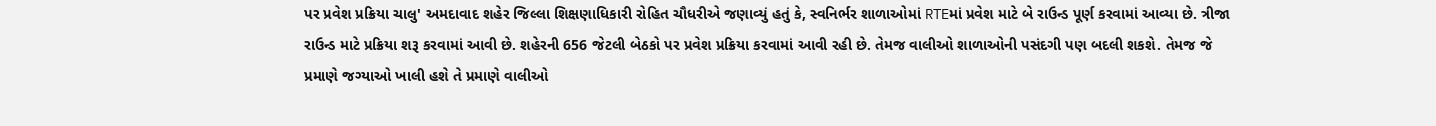પર પ્રવેશ પ્રક્રિયા ચાલુ' અમદાવાદ શહેર જિલ્લા શિક્ષણાધિકારી રોહિત ચૌધરીએ જણાવ્યું હતું કે, સ્વનિર્ભર શાળાઓમાં RTEમાં પ્રવેશ માટે બે રાઉન્ડ પૂર્ણ કરવામાં આવ્યા છે. ત્રીજા રાઉન્ડ માટે પ્રક્રિયા શરૂ કરવામાં આવી છે. શહેરની 656 જેટલી બેઠકો પર પ્રવેશ પ્રક્રિયા કરવામાં આવી રહી છે. તેમજ વાલીઓ શાળાઓની પસંદગી પણ બદલી શકશે. તેમજ જે પ્રમાણે જગ્યાઓ ખાલી હશે તે પ્રમાણે વાલીઓ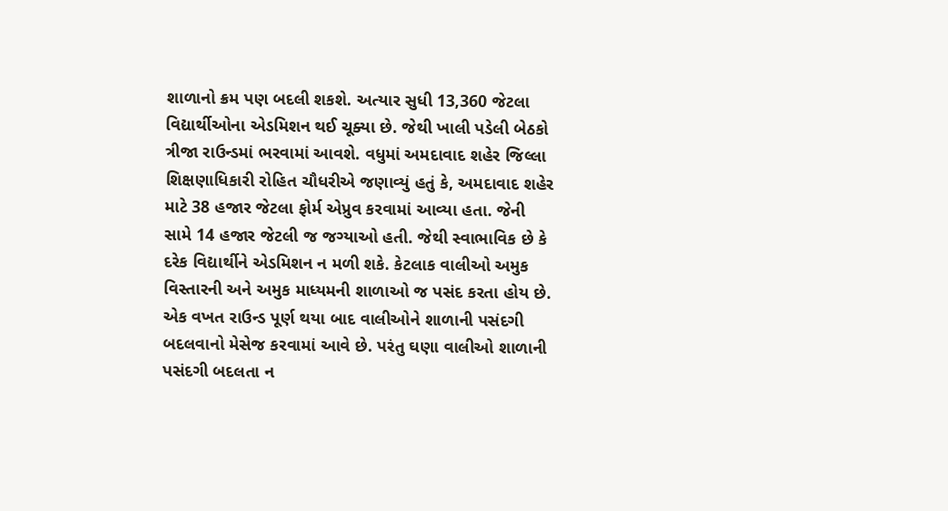શાળાનો ક્રમ પણ બદલી શકશે. અત્યાર સુધી 13,360 જેટલા વિદ્યાર્થીઓના એડમિશન થઈ ચૂક્યા છે. જેથી ખાલી પડેલી બેઠકો ત્રીજા રાઉન્ડમાં ભરવામાં આવશે. વધુમાં અમદાવાદ શહેર જિલ્લા શિક્ષણાધિકારી રોહિત ચૌધરીએ જણાવ્યું હતું કે, અમદાવાદ શહેર માટે 38 હજાર જેટલા ફોર્મ એપ્રુવ કરવામાં આવ્યા હતા. જેની સામે 14 હજાર જેટલી જ જગ્યાઓ હતી. જેથી સ્વાભાવિક છે કે દરેક વિદ્યાર્થીને એડમિશન ન મળી શકે. કેટલાક વાલીઓ અમુક વિસ્તારની અને અમુક માધ્યમની શાળાઓ જ પસંદ કરતા હોય છે. એક વખત રાઉન્ડ પૂર્ણ થયા બાદ વાલીઓને શાળાની પસંદગી બદલવાનો મેસેજ કરવામાં આવે છે. પરંતુ ઘણા વાલીઓ શાળાની પસંદગી બદલતા ન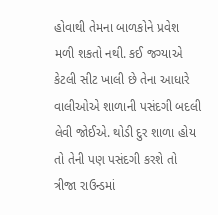હોવાથી તેમના બાળકોને પ્રવેશ મળી શકતો નથી. કઈ જગ્યાએ કેટલી સીટ ખાલી છે તેના આધારે વાલીઓએ શાળાની પસંદગી બદલી લેવી જોઈએ. થોડી દુર શાળા હોય તો તેની પણ પસંદગી કરશે તો ત્રીજા રાઉન્ડમાં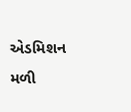એડમિશન મળી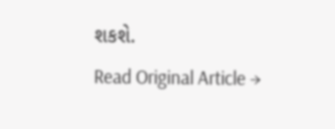શકશે.
Read Original Article →